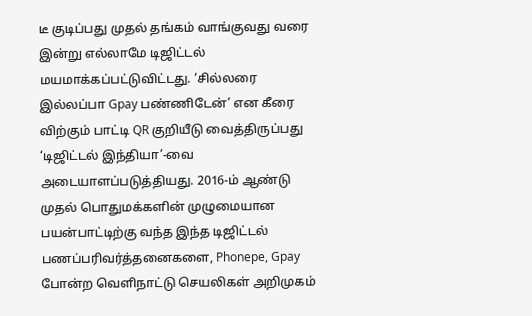டீ குடிப்பது முதல் தங்கம் வாங்குவது வரை இன்று எல்லாமே டிஜிட்டல் மயமாக்கப்பட்டுவிட்டது. ‘சில்லரை இல்லப்பா Gpay பண்ணிடேன்’ என கீரை விற்கும் பாட்டி QR குறியீடு வைத்திருப்பது ‘டிஜிட்டல் இந்தியா’-வை அடையாளப்படுத்தியது. 2016-ம் ஆண்டு முதல் பொதுமக்களின் முழுமையான பயன்பாட்டிற்கு வந்த இந்த டிஜிட்டல் பணப்பரிவர்த்தனைகளை, Phonepe, Gpay போன்ற வெளிநாட்டு செயலிகள் அறிமுகம்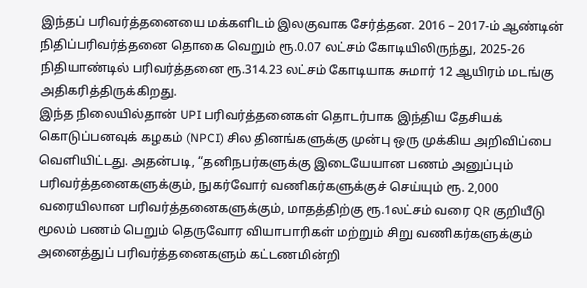இந்தப் பரிவர்த்தனையை மக்களிடம் இலகுவாக சேர்த்தன. 2016 – 2017-ம் ஆண்டின் நிதிப்பரிவர்த்தனை தொகை வெறும் ரூ.0.07 லட்சம் கோடியிலிருந்து, 2025-26 நிதியாண்டில் பரிவர்த்தனை ரூ.314.23 லட்சம் கோடியாக சுமார் 12 ஆயிரம் மடங்கு அதிகரித்திருக்கிறது.
இந்த நிலையில்தான் UPI பரிவர்த்தனைகள் தொடர்பாக இந்திய தேசியக் கொடுப்பனவுக் கழகம் (NPCI) சில தினங்களுக்கு முன்பு ஒரு முக்கிய அறிவிப்பை வெளியிட்டது. அதன்படி, “தனிநபர்களுக்கு இடையேயான பணம் அனுப்பும் பரிவர்த்தனைகளுக்கும், நுகர்வோர் வணிகர்களுக்குச் செய்யும் ரூ. 2,000 வரையிலான பரிவர்த்தனைகளுக்கும், மாதத்திற்கு ரூ.1லட்சம் வரை QR குறியீடு மூலம் பணம் பெறும் தெருவோர வியாபாரிகள் மற்றும் சிறு வணிகர்களுக்கும் அனைத்துப் பரிவர்த்தனைகளும் கட்டணமின்றி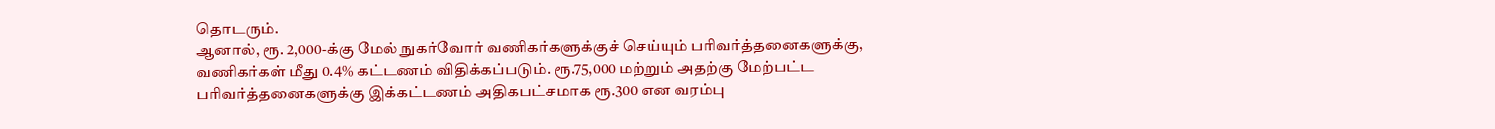தொடரும்.
ஆனால், ரூ. 2,000-க்கு மேல் நுகர்வோர் வணிகர்களுக்குச் செய்யும் பரிவர்த்தனைகளுக்கு, வணிகர்கள் மீது 0.4% கட்டணம் விதிக்கப்படும். ரூ.75,000 மற்றும் அதற்கு மேற்பட்ட பரிவர்த்தனைகளுக்கு இக்கட்டணம் அதிகபட்சமாக ரூ.300 என வரம்பு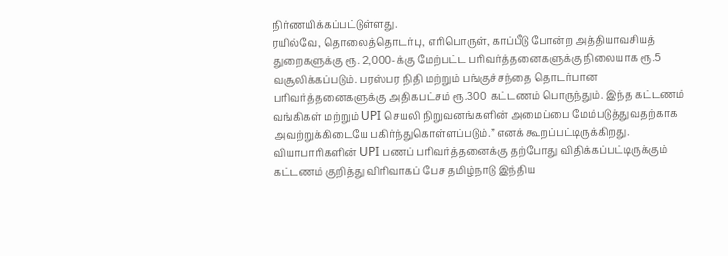நிர்ணயிக்கப்பட்டுள்ளது.
ரயில்வே, தொலைத்தொடர்பு, எரிபொருள், காப்பீடு போன்ற அத்தியாவசியத் துறைகளுக்கு ரூ. 2,000-க்கு மேற்பட்ட பரிவர்த்தனைகளுக்கு நிலையாக ரூ.5 வசூலிக்கப்படும். பரஸ்பர நிதி மற்றும் பங்குச்சந்தை தொடர்பான பரிவர்த்தனைகளுக்கு அதிகபட்சம் ரூ.300 கட்டணம் பொருந்தும். இந்த கட்டணம் வங்கிகள் மற்றும் UPI செயலி நிறுவனங்களின் அமைப்பை மேம்படுத்துவதற்காக அவற்றுக்கிடையே பகிர்ந்துகொள்ளப்படும்.” எனக் கூறப்பட்டிருக்கிறது.
வியாபாரிகளின் UPI பணப் பரிவர்த்தனைக்கு தற்போது விதிக்கப்பட்டிருக்கும் கட்டணம் குறித்து விரிவாகப் பேச தமிழ்நாடு இந்திய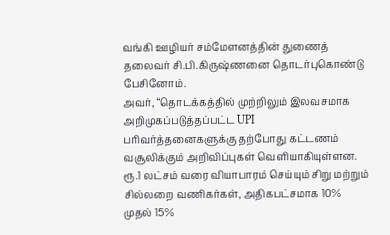வங்கி ஊழியர் சம்மேளனத்தின் துணைத் தலைவர் சி.பி.கிருஷ்ணனை தொடர்புகொண்டு பேசினோம்.
அவர், “தொடக்கத்தில் முற்றிலும் இலவசமாக அறிமுகப்படுத்தப்பட்ட UPI பரிவர்த்தனைகளுக்கு தற்போது கட்டணம் வசூலிக்கும் அறிவிப்புகள் வெளியாகியுள்ளன. ரூ.1 லட்சம் வரை வியாபாரம் செய்யும் சிறு மற்றும் சில்லறை வணிகர்கள், அதிகபட்சமாக 10% முதல் 15%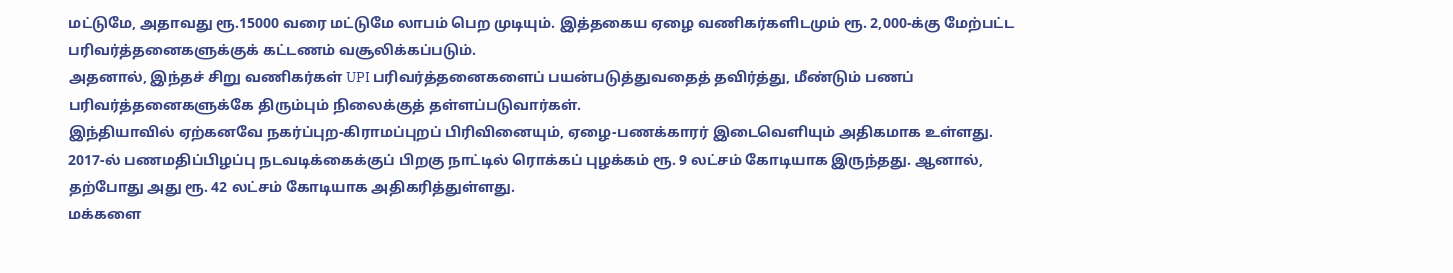மட்டுமே, அதாவது ரூ.15000 வரை மட்டுமே லாபம் பெற முடியும். இத்தகைய ஏழை வணிகர்களிடமும் ரூ. 2,000-க்கு மேற்பட்ட பரிவர்த்தனைகளுக்குக் கட்டணம் வசூலிக்கப்படும்.
அதனால், இந்தச் சிறு வணிகர்கள் UPI பரிவர்த்தனைகளைப் பயன்படுத்துவதைத் தவிர்த்து, மீண்டும் பணப் பரிவர்த்தனைகளுக்கே திரும்பும் நிலைக்குத் தள்ளப்படுவார்கள்.
இந்தியாவில் ஏற்கனவே நகர்ப்புற-கிராமப்புறப் பிரிவினையும், ஏழை-பணக்காரர் இடைவெளியும் அதிகமாக உள்ளது. 2017-ல் பணமதிப்பிழப்பு நடவடிக்கைக்குப் பிறகு நாட்டில் ரொக்கப் புழக்கம் ரூ. 9 லட்சம் கோடியாக இருந்தது. ஆனால், தற்போது அது ரூ. 42 லட்சம் கோடியாக அதிகரித்துள்ளது.
மக்களை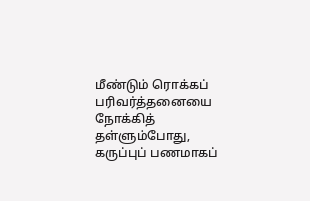மீண்டும் ரொக்கப் பரிவர்த்தனையை நோக்கித் தள்ளும்போது, கருப்புப் பணமாகப்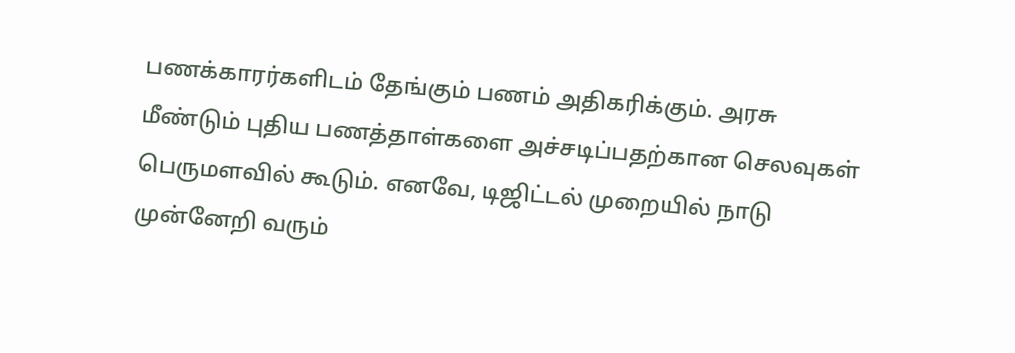பணக்காரர்களிடம் தேங்கும் பணம் அதிகரிக்கும். அரசு மீண்டும் புதிய பணத்தாள்களை அச்சடிப்பதற்கான செலவுகள் பெருமளவில் கூடும். எனவே, டிஜிட்டல் முறையில் நாடு முன்னேறி வரும்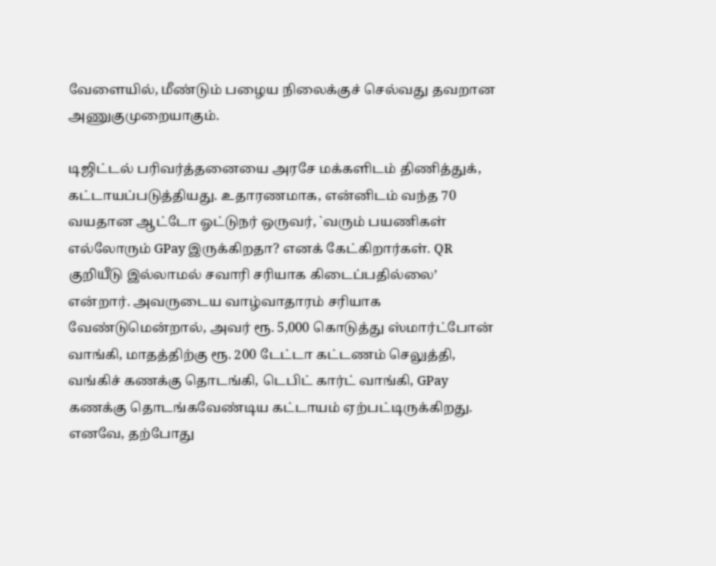வேளையில், மீண்டும் பழைய நிலைக்குச் செல்வது தவறான அணுகுமுறையாகும்.

டிஜிட்டல் பரிவர்த்தனையை அரசே மக்களிடம் திணித்துக், கட்டாயப்படுத்தியது. உதாரணமாக, என்னிடம் வந்த 70 வயதான ஆட்டோ ஓட்டுநர் ஒருவர், `வரும் பயணிகள் எல்லோரும் GPay இருக்கிறதா? எனக் கேட்கிறார்கள். QR குறியீடு இல்லாமல் சவாரி சரியாக கிடைப்பதில்லை’ என்றார். அவருடைய வாழ்வாதாரம் சரியாக வேண்டுமென்றால், அவர் ரூ. 5,000 கொடுத்து ஸ்மார்ட்போன் வாங்கி, மாதத்திற்கு ரூ. 200 டேட்டா கட்டணம் செலுத்தி, வங்கிச் கணக்கு தொடங்கி, டெபிட் கார்ட் வாங்கி, GPay கணக்கு தொடங்கவேண்டிய கட்டாயம் ஏற்பட்டிருக்கிறது. எனவே, தற்போது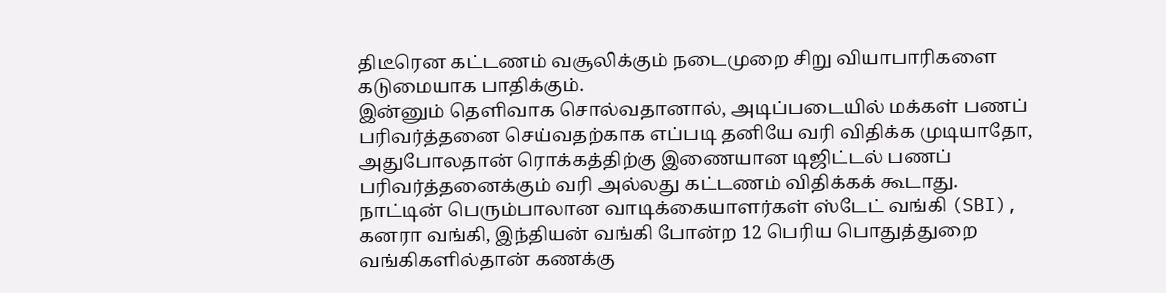திடீரென கட்டணம் வசூலிக்கும் நடைமுறை சிறு வியாபாரிகளை கடுமையாக பாதிக்கும்.
இன்னும் தெளிவாக சொல்வதானால், அடிப்படையில் மக்கள் பணப் பரிவர்த்தனை செய்வதற்காக எப்படி தனியே வரி விதிக்க முடியாதோ, அதுபோலதான் ரொக்கத்திற்கு இணையான டிஜிட்டல் பணப் பரிவர்த்தனைக்கும் வரி அல்லது கட்டணம் விதிக்கக் கூடாது.
நாட்டின் பெரும்பாலான வாடிக்கையாளர்கள் ஸ்டேட் வங்கி (SBI), கனரா வங்கி, இந்தியன் வங்கி போன்ற 12 பெரிய பொதுத்துறை வங்கிகளில்தான் கணக்கு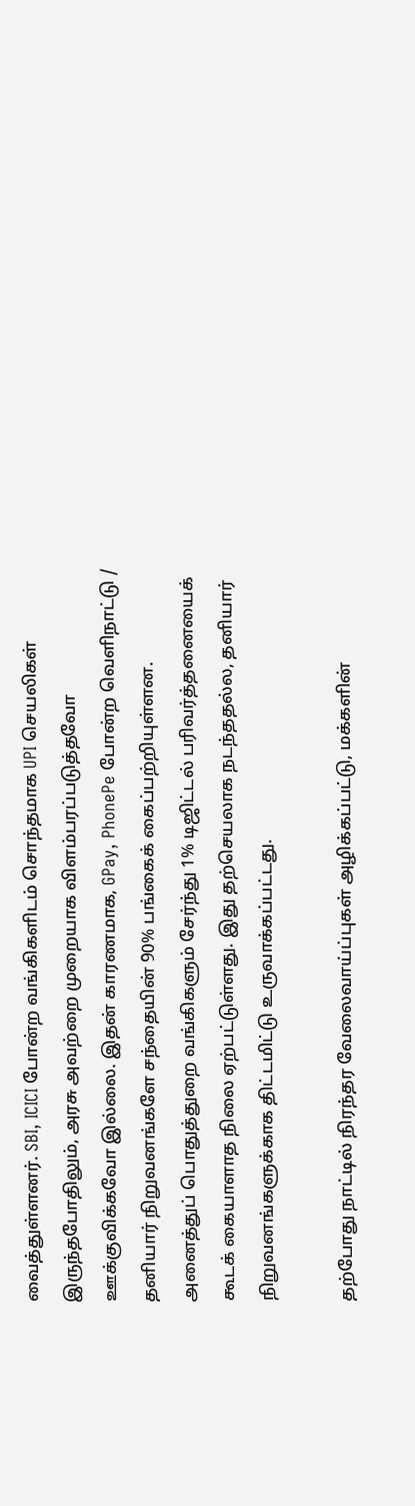வைத்துள்ளனர். SBI, ICICI போன்ற வங்கிகளிடம் சொந்தமாக UPI செயலிகள் இருந்தபோதிலும், அரசு அவற்றை முறையாக விளம்பரப்படுத்தவோ ஊக்குவிக்கவோ இல்லை. இதன் காரணமாக, GPay, PhonePe போன்ற வெளிநாட்டு / தனியார் நிறுவனங்களே சந்தையின் 90% பங்கைக் கைப்பற்றியுள்ளன. அனைத்துப் பொதுத்துறை வங்கிகளும் சேர்ந்து 1% டிஜிட்டல் பரிவர்த்தனையைக் கூடக் கையாளாத நிலை ஏற்பட்டுள்ளது. இது தற்செயலாக நடந்ததல்ல, தனியார் நிறுவனங்களுக்காக திட்டமிட்டு உருவாக்கப்பட்டது.

தற்போது நாட்டில் நிரந்தர வேலைவாய்ப்புகள் அழிக்கப்பட்டு, மக்களின்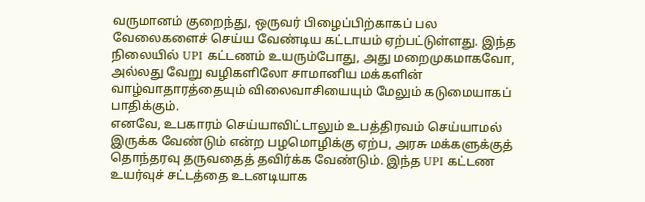வருமானம் குறைந்து, ஒருவர் பிழைப்பிற்காகப் பல வேலைகளைச் செய்ய வேண்டிய கட்டாயம் ஏற்பட்டுள்ளது. இந்த நிலையில் UPI கட்டணம் உயரும்போது, அது மறைமுகமாகவோ, அல்லது வேறு வழிகளிலோ சாமானிய மக்களின் வாழ்வாதாரத்தையும் விலைவாசியையும் மேலும் கடுமையாகப் பாதிக்கும்.
எனவே, உபகாரம் செய்யாவிட்டாலும் உபத்திரவம் செய்யாமல் இருக்க வேண்டும் என்ற பழமொழிக்கு ஏற்ப, அரசு மக்களுக்குத் தொந்தரவு தருவதைத் தவிர்க்க வேண்டும். இந்த UPI கட்டண உயர்வுச் சட்டத்தை உடனடியாக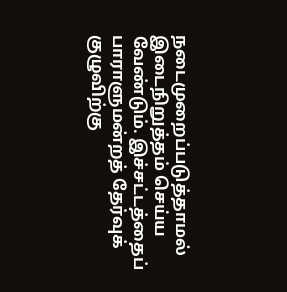நடைமுறைப்படுத்தாமல் இடைநிறுத்தம் செய்ய வேண்டும். இச்சட்டத்தைப் பாராளுமன்றத் தேர்வுக் குழுவிற்கு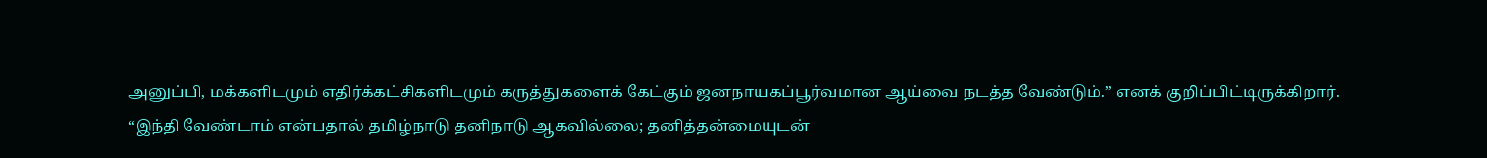அனுப்பி, மக்களிடமும் எதிர்க்கட்சிகளிடமும் கருத்துகளைக் கேட்கும் ஜனநாயகப்பூர்வமான ஆய்வை நடத்த வேண்டும்.” எனக் குறிப்பிட்டிருக்கிறார்.
“இந்தி வேண்டாம் என்பதால் தமிழ்நாடு தனிநாடு ஆகவில்லை; தனித்தன்மையுடன்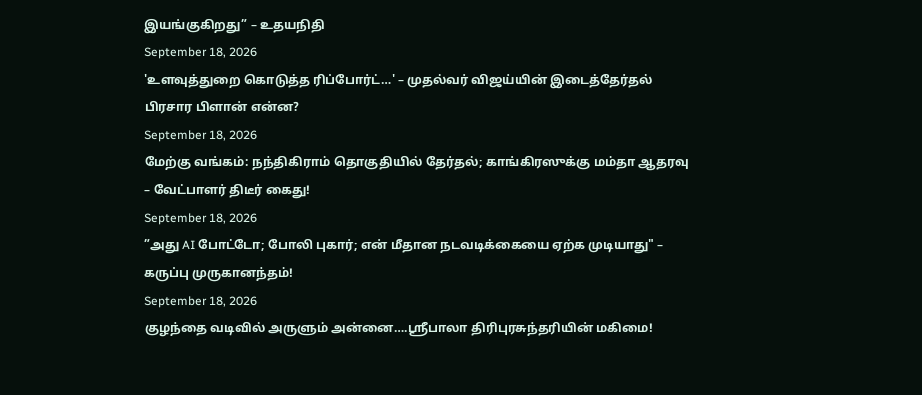இயங்குகிறது” – உதயநிதி
September 18, 2026
'உளவுத்துறை கொடுத்த ரிப்போர்ட்…' – முதல்வர் விஜய்யின் இடைத்தேர்தல் பிரசார பிளான் என்ன?
September 18, 2026
மேற்கு வங்கம்: நந்திகிராம் தொகுதியில் தேர்தல்; காங்கிரஸுக்கு மம்தா ஆதரவு – வேட்பாளர் திடீர் கைது!
September 18, 2026
”அது AI போட்டோ; போலி புகார்; என் மீதான நடவடிக்கையை ஏற்க முடியாது" – கருப்பு முருகானந்தம்!
September 18, 2026
குழந்தை வடிவில் அருளும் அன்னை….ஸ்ரீபாலா திரிபுரசுந்தரியின் மகிமை!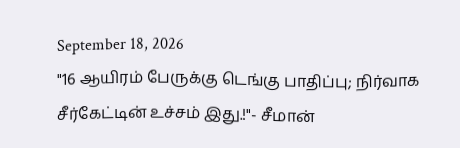September 18, 2026
"16 ஆயிரம் பேருக்கு டெங்கு பாதிப்பு; நிர்வாக சீர்கேட்டின் உச்சம் இது.!"- சீமான்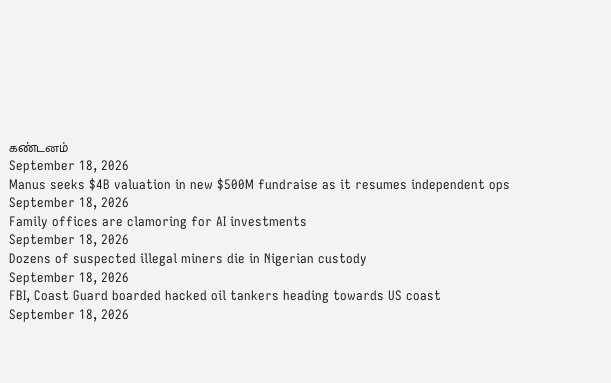கண்டனம்
September 18, 2026
Manus seeks $4B valuation in new $500M fundraise as it resumes independent ops
September 18, 2026
Family offices are clamoring for AI investments
September 18, 2026
Dozens of suspected illegal miners die in Nigerian custody
September 18, 2026
FBI, Coast Guard boarded hacked oil tankers heading towards US coast
September 18, 2026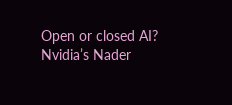Open or closed AI? Nvidia’s Nader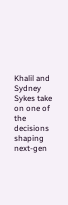Khalil and Sydney Sykes take on one of the decisions shaping next-gen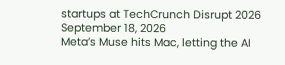startups at TechCrunch Disrupt 2026
September 18, 2026
Meta’s Muse hits Mac, letting the AI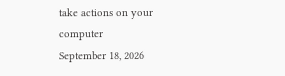take actions on your computer
September 18, 2026